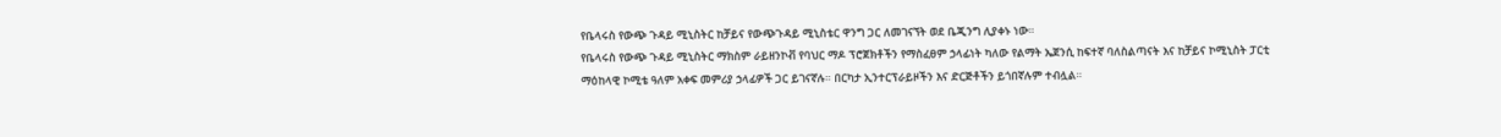የቤላሩስ የውጭ ጉዳይ ሚኒስትር ከቻይና የውጭጉዳይ ሚኒስቴር ዋንግ ጋር ለመገናኘት ወደ ቤጂንግ ሊያቀኑ ነው።
የቤላሩስ የውጭ ጉዳይ ሚኒስትር ማክስም ራይዘንኮቭ የባህር ማዶ ፕሮጀክቶችን የማስፈፀም ኃላፊነት ካለው የልማት ኤጀንሲ ከፍተኛ ባለስልጣናት እና ከቻይና ኮሚኒስት ፓርቲ ማዕከላዊ ኮሚቴ ዓለም አቀፍ መምሪያ ኃላፊዎች ጋር ይገናኛሉ። በርካታ ኢንተርፕራይዞችን እና ድርጅቶችን ይጎበኛሉም ተብሏል።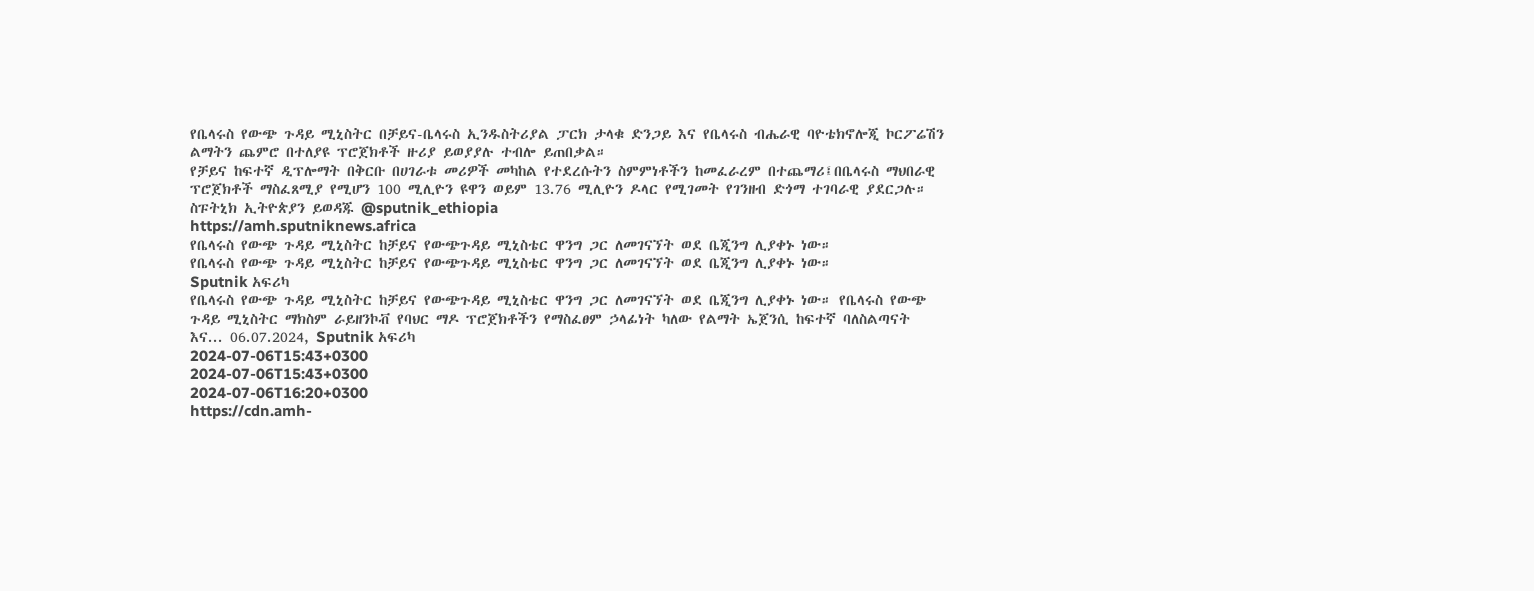የቤላሩስ የውጭ ጉዳይ ሚኒስትር በቻይና-ቤላሩስ ኢንዱስትሪያል ፓርክ ታላቁ ድንጋይ እና የቤላሩስ ብሔራዊ ባዮቴክኖሎጂ ኮርፖሬሽን ልማትን ጨምሮ በተለያዩ ፕሮጀክቶች ዙሪያ ይወያያሉ ተብሎ ይጠበቃል።
የቻይና ከፍተኛ ዲፕሎማት በቅርቡ በሀገራቱ መሪዎች መካከል የተደረሱትን ስምምነቶችን ከመፈራረም በተጨማሪ፤በቤላሩስ ማህበራዊ ፕሮጀክቶች ማስፈጸሚያ የሚሆን 100 ሚሊዮን ዩዋን ወይም 13.76 ሚሊዮን ዶላር የሚገመት የገንዘብ ድጎማ ተገባራዊ ያደርጋሉ።
ስፑትኒክ ኢትዮጵያን ይወዳጁ @sputnik_ethiopia
https://amh.sputniknews.africa
የቤላሩስ የውጭ ጉዳይ ሚኒስትር ከቻይና የውጭጉዳይ ሚኒስቴር ዋንግ ጋር ለመገናኘት ወደ ቤጂንግ ሊያቀኑ ነው።
የቤላሩስ የውጭ ጉዳይ ሚኒስትር ከቻይና የውጭጉዳይ ሚኒስቴር ዋንግ ጋር ለመገናኘት ወደ ቤጂንግ ሊያቀኑ ነው።
Sputnik አፍሪካ
የቤላሩስ የውጭ ጉዳይ ሚኒስትር ከቻይና የውጭጉዳይ ሚኒስቴር ዋንግ ጋር ለመገናኘት ወደ ቤጂንግ ሊያቀኑ ነው። የቤላሩስ የውጭ ጉዳይ ሚኒስትር ማክስም ራይዘንኮቭ የባህር ማዶ ፕሮጀክቶችን የማስፈፀም ኃላፊነት ካለው የልማት ኤጀንሲ ከፍተኛ ባለስልጣናት እና... 06.07.2024, Sputnik አፍሪካ
2024-07-06T15:43+0300
2024-07-06T15:43+0300
2024-07-06T16:20+0300
https://cdn.amh-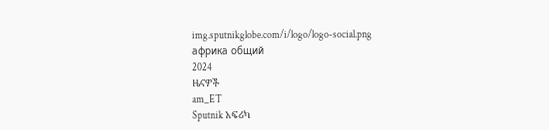img.sputnikglobe.com/i/logo/logo-social.png
африка общий
2024
ዜናዎች
am_ET
Sputnik አፍሪካ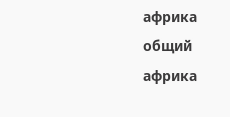африка общий
африка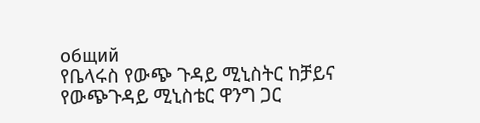общий
የቤላሩስ የውጭ ጉዳይ ሚኒስትር ከቻይና የውጭጉዳይ ሚኒስቴር ዋንግ ጋር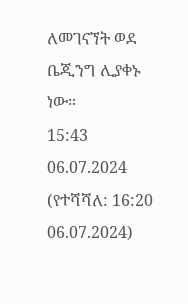ለመገናኘት ወደ ቤጂንግ ሊያቀኑ ነው።
15:43 06.07.2024 (የተሻሻለ: 16:20 06.07.2024)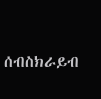ሰብስክራይብ